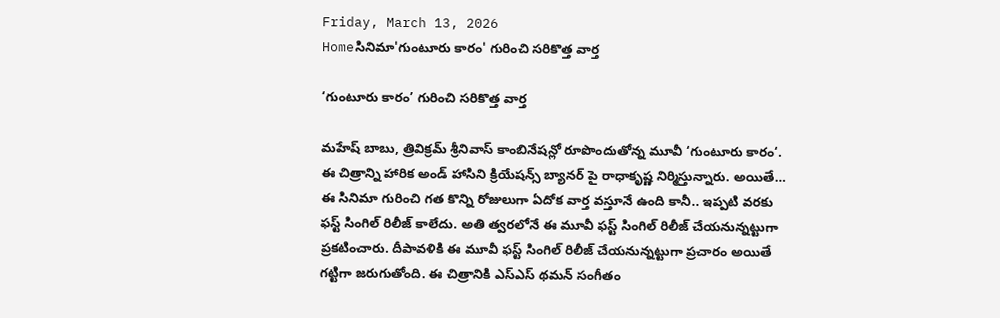Friday, March 13, 2026
Homeసినిమా'గుంటూరు కారం' గురించి సరికొత్త వార్త

‘గుంటూరు కారం’ గురించి సరికొత్త వార్త

మహేష్‌ బాబు, త్రివిక్రమ్ శ్రీనివాస్ కాంబినేషన్లో రూపొందుతోన్న మూవీ ‘గుంటూరు కారం‘. ఈ చిత్రాన్ని హారిక అండ్ హాసిని క్రియేషన్స్ బ్యానర్ పై రాధాకృష్ణ నిర్మిస్తున్నారు. అయితే… ఈ సినిమా గురించి గత కొన్ని రోజులుగా ఏదోక వార్త వస్తూనే ఉంది కానీ.. ఇప్పటి వరకు ఫస్ట్ సింగిల్ రిలీజ్ కాలేదు. అతి త్వరలోనే ఈ మూవీ ఫస్ట్ సింగిల్ రిలీజ్ చేయనున్నట్టుగా ప్రకటించారు. దీపావళికి ఈ మూవీ ఫస్ట్ సింగిల్ రిలీజ్ చేయనున్నట్టుగా ప్రచారం అయితే గట్టిగా జరుగుతోంది. ఈ చిత్రానికి ఎస్ఎస్ థమన్ సంగీతం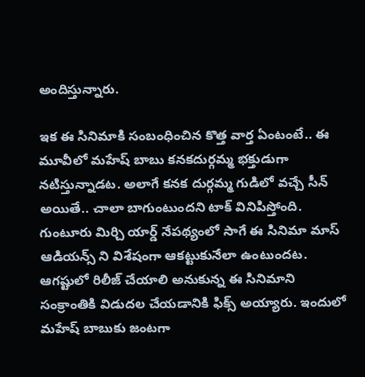అందిస్తున్నారు.

ఇక ఈ సినిమాకి సంబంధించిన కొత్త వార్త ఏంటంటే.. ఈ మూవీలో మహేష్‌ బాబు కనకదుర్గమ్మ భక్తుడుగా నటిస్తున్నాడట. అలాగే కనక దుర్గమ్మ గుడిలో వచ్చే సీన్ అయితే.. చాలా బాగుంటుందని టాక్ వినిపిస్తోంది. గుంటూరు మిర్చి యార్డ్ నేపథ్యంలో సాగే ఈ సినిమా మాస్ ఆడియన్స్ ని విశేషంగా ఆకట్టుకునేలా ఉంటుందట. ఆగష్టులో రిలీజ్ చేయాలి అనుకున్న ఈ సినిమాని సంక్రాంతికి విడుదల చేయడానికి ఫిక్స్ అయ్యారు. ఇందులో మహేష్‌ బాబుకు జంటగా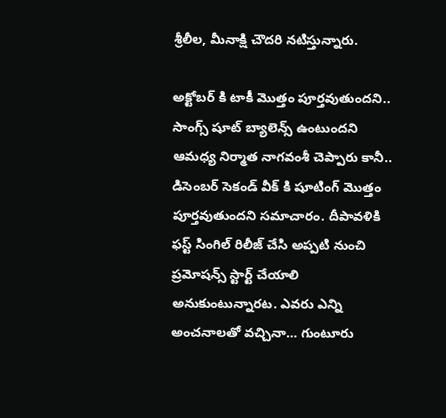శ్రీలీల, మీనాక్షి చౌదరి నటిస్తున్నారు.

అక్టోబర్ కి టాకీ మొత్తం పూర్తవుతుందని.. సాంగ్స్ షూట్ బ్యాలెన్స్ ఉంటుందని ఆమధ్య నిర్మాత నాగవంశీ చెప్పారు కానీ.. డిసెంబర్ సెకండ్ వీక్ కి షూటింగ్ మొత్తం పూర్తవుతుందని సమాచారం. దీపావళికి ఫస్ట్ సింగిల్ రిలీజ్ చేసి అప్పటి నుంచి ప్రమోషన్స్ స్టార్ట్ చేయాలి అనుకుంటున్నారట. ఎవరు ఎన్ని అంచనాలతో వచ్చినా… గుంటూరు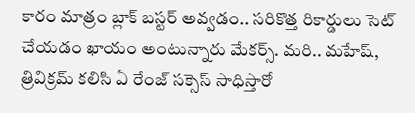కారం మాత్రం బ్లాక్ బస్టర్ అవ్వడం.. సరికొత్త రికార్డులు సెట్ చేయడం ఖాయం అంటున్నారు మేకర్స్. మరి.. మహేష్‌, త్రివిక్రమ్ కలిసి ఏ రేంజ్ సక్సెస్ సాధిస్తారో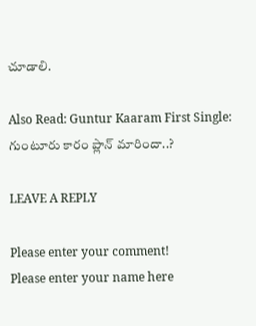చూడాలి.

Also Read: Guntur Kaaram First Single: గుంటూరు కారం ప్లాన్ మారిందా..?

LEAVE A REPLY

Please enter your comment!
Please enter your name here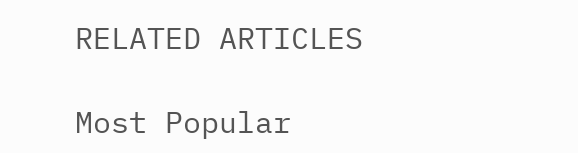RELATED ARTICLES

Most Popular